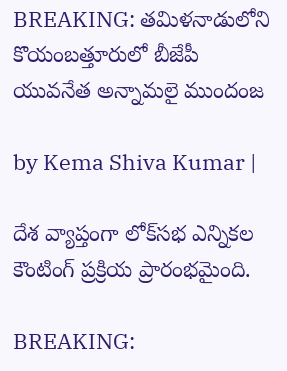BREAKING: తమిళనాడులోని కొయంబత్తూరులో బీజేపీ యువనేత అన్నామలై ముందంజ

by Kema Shiva Kumar |

దేశ వ్యాప్తంగా లోక్‌సభ ఎన్నికల కౌంటింగ్ ప్రక్రియ ప్రారంభమైంది.

BREAKING: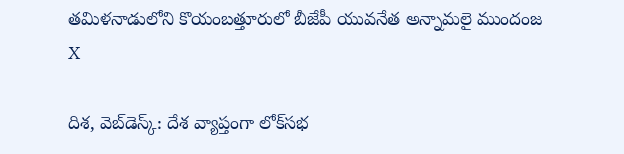తమిళనాడులోని కొయంబత్తూరులో బీజేపీ యువనేత అన్నామలై ముందంజ
X

దిశ, వెబ్‌డెస్క్: దేశ వ్యాప్తంగా లోక్‌సభ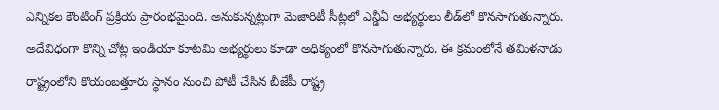ఎన్నికల కౌంటింగ్ ప్రక్రియ ప్రారంభమైంది. అనుకున్నట్లుగా మెజారిటీ సీట్లలో ఎన్డీఏ అభ్యర్థులు లీడ్‌లో కొనసాగుతున్నారు. అదేవిధంగా కొన్ని చోట్ల ఇండియా కూటమి అభ్యర్థులు కూడా అధిక్యంలో కొనసాగుతున్నారు. ఈ క్రమంలోనే తమిళనాడు రాష్ట్రంలోని కొయంబత్తూరు స్థానం నుంచి పోటీ చేసిన బీజేపీ రాష్ట్ర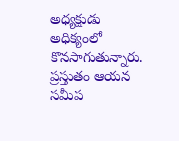అధ్యక్షుడు అధిక్యంలో కొనసాగుతున్నారు. ప్రస్తుతం ఆయన సమీప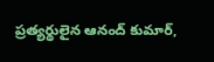ప్రత్యర్థులైన ఆనంద్ కుమార్,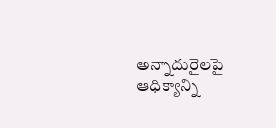అన్నాదురై‌లపై ఆధిక్యాన్ని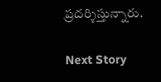ప్రదర్శిస్తున్నారు.

Next Story